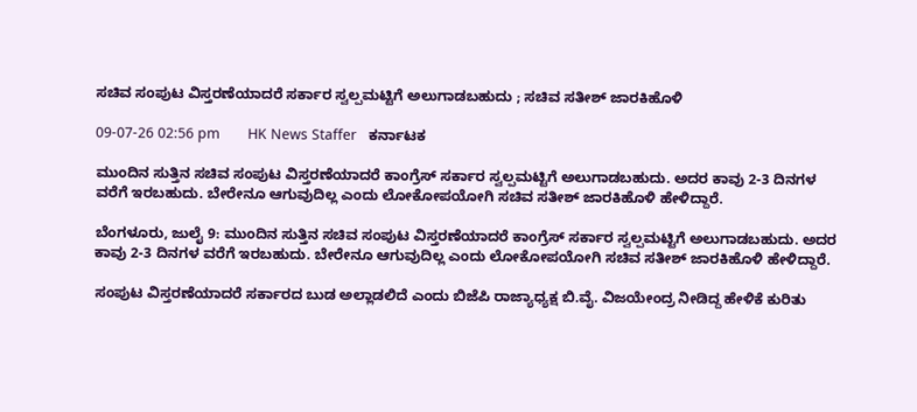ಸಚಿವ ಸಂಪುಟ ವಿಸ್ತರಣೆಯಾದರೆ ಸರ್ಕಾರ ಸ್ವಲ್ಪಮಟ್ಟಿಗೆ ಅಲುಗಾಡಬಹುದು ; ಸಚಿವ ಸತೀಶ್ ಜಾರಕಿಹೊಳಿ

09-07-26 02:56 pm       HK News Staffer   ಕರ್ನಾಟಕ

ಮುಂದಿನ ಸುತ್ತಿನ ಸಚಿವ ಸಂಪುಟ ವಿಸ್ತರಣೆಯಾದರೆ ಕಾಂಗ್ರೆಸ್ ಸರ್ಕಾರ ಸ್ವಲ್ಪಮಟ್ಟಿಗೆ ಅಲುಗಾಡಬಹುದು. ಅದರ ಕಾವು 2-3 ದಿನಗಳ ವರೆಗೆ ಇರಬಹುದು. ಬೇರೇನೂ ಆಗುವುದಿಲ್ಲ ಎಂದು ಲೋಕೋಪಯೋಗಿ ಸಚಿವ ಸತೀಶ್ ಜಾರಕಿಹೊಳಿ ಹೇಳಿದ್ದಾರೆ.

ಬೆಂಗಳೂರು, ಜುಲೈ 9: ಮುಂದಿನ ಸುತ್ತಿನ ಸಚಿವ ಸಂಪುಟ ವಿಸ್ತರಣೆಯಾದರೆ ಕಾಂಗ್ರೆಸ್ ಸರ್ಕಾರ ಸ್ವಲ್ಪಮಟ್ಟಿಗೆ ಅಲುಗಾಡಬಹುದು. ಅದರ ಕಾವು 2-3 ದಿನಗಳ ವರೆಗೆ ಇರಬಹುದು. ಬೇರೇನೂ ಆಗುವುದಿಲ್ಲ ಎಂದು ಲೋಕೋಪಯೋಗಿ ಸಚಿವ ಸತೀಶ್ ಜಾರಕಿಹೊಳಿ ಹೇಳಿದ್ದಾರೆ.

ಸಂಪುಟ ವಿಸ್ತರಣೆಯಾದರೆ ಸರ್ಕಾರದ ಬುಡ ಅಲ್ಲಾಡಲಿದೆ ಎಂದು ಬಿಜೆಪಿ ರಾಜ್ಯಾಧ್ಯಕ್ಷ ಬಿ.ವೈ. ವಿಜಯೇಂದ್ರ ನೀಡಿದ್ದ ಹೇಳಿಕೆ ಕುರಿತು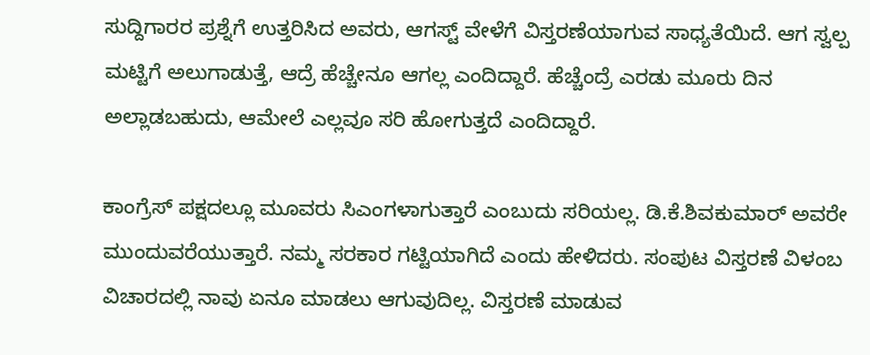ಸುದ್ದಿಗಾರರ ಪ್ರಶ್ನೆಗೆ ಉತ್ತರಿಸಿದ ಅವರು, ಆಗಸ್ಟ್‌ ವೇಳೆಗೆ ವಿಸ್ತರಣೆಯಾಗುವ ಸಾಧ್ಯತೆಯಿದೆ. ಆಗ ಸ್ವಲ್ಪ ಮಟ್ಟಿಗೆ ಅಲುಗಾಡುತ್ತೆ, ಆದ್ರೆ ಹೆಚ್ಚೇನೂ ಆಗಲ್ಲ ಎಂದಿದ್ದಾರೆ. ಹೆಚ್ಚೆಂದ್ರೆ ಎರಡು ಮೂರು ದಿನ ಅಲ್ಲಾಡಬಹುದು, ಆಮೇಲೆ ಎಲ್ಲವೂ ಸರಿ ಹೋಗುತ್ತದೆ ಎಂದಿದ್ದಾರೆ.

ಕಾಂಗ್ರೆಸ್ ಪಕ್ಷದಲ್ಲೂ ಮೂವರು ಸಿಎಂಗಳಾಗುತ್ತಾರೆ ಎಂಬುದು ಸರಿಯಲ್ಲ. ಡಿ.ಕೆ.ಶಿವಕುಮಾರ್ ಅವರೇ ಮುಂದುವರೆಯುತ್ತಾರೆ. ನಮ್ಮ ಸರಕಾರ ಗಟ್ಟಿಯಾಗಿದೆ ಎಂದು ಹೇಳಿದರು. ಸಂಪುಟ ವಿಸ್ತರಣೆ ವಿಳಂಬ ವಿಚಾರದಲ್ಲಿ ನಾವು ಏನೂ ಮಾಡಲು ಆಗುವುದಿಲ್ಲ. ವಿಸ್ತರಣೆ ಮಾಡುವ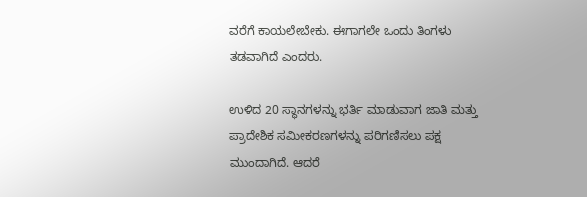ವರೆಗೆ ಕಾಯಲೇಬೇಕು. ಈಗಾಗಲೇ ಒಂದು ತಿಂಗಳು ತಡವಾಗಿದೆ ಎಂದರು.

ಉಳಿದ 20 ಸ್ಥಾನಗಳನ್ನು ಭರ್ತಿ ಮಾಡುವಾಗ ಜಾತಿ ಮತ್ತು ಪ್ರಾದೇಶಿಕ ಸಮೀಕರಣಗಳನ್ನು ಪರಿಗಣಿಸಲು ಪಕ್ಷ ಮುಂದಾಗಿದೆ. ಆದರೆ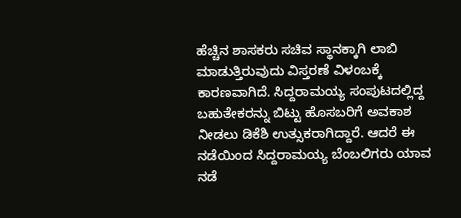ಹೆಚ್ಚಿನ ಶಾಸಕರು ಸಚಿವ ಸ್ಥಾನಕ್ಕಾಗಿ ಲಾಬಿ ಮಾಡುತ್ತಿರುವುದು ವಿಸ್ತರಣೆ ವಿಳಂಬಕ್ಕೆ ಕಾರಣವಾಗಿದೆ. ಸಿದ್ದರಾಮಯ್ಯ ಸಂಪುಟದಲ್ಲಿದ್ದ ಬಹುತೇಕರನ್ನು ಬಿಟ್ಟು ಹೊಸಬರಿಗೆ ಅವಕಾಶ ನೀಡಲು ಡಿಕೆಶಿ ಉತ್ಸುಕರಾಗಿದ್ದಾರೆ. ಆದರೆ ಈ ನಡೆಯಿಂದ ಸಿದ್ದರಾಮಯ್ಯ ಬೆಂಬಲಿಗರು ಯಾವ ನಡೆ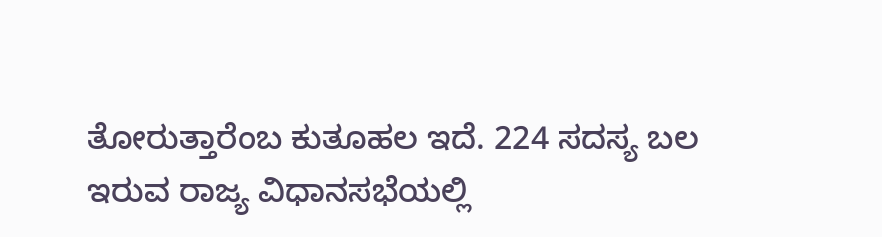ತೋರುತ್ತಾರೆಂಬ ಕುತೂಹಲ ಇದೆ. 224 ಸದಸ್ಯ ಬಲ ಇರುವ ರಾಜ್ಯ ವಿಧಾನಸಭೆಯಲ್ಲಿ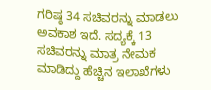ಗರಿಷ್ಠ 34 ಸಚಿವರನ್ನು ಮಾಡಲು ಅವಕಾಶ ಇದೆ. ಸದ್ಯಕ್ಕೆ 13 ಸಚಿವರನ್ನು ಮಾತ್ರ ನೇಮಕ ಮಾಡಿದ್ದು ಹೆಚ್ಚಿನ ಇಲಾಖೆಗಳು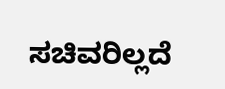ಸಚಿವರಿಲ್ಲದೆ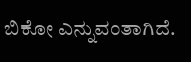ಬಿಕೋ ಎನ್ನುವಂತಾಗಿದೆ.